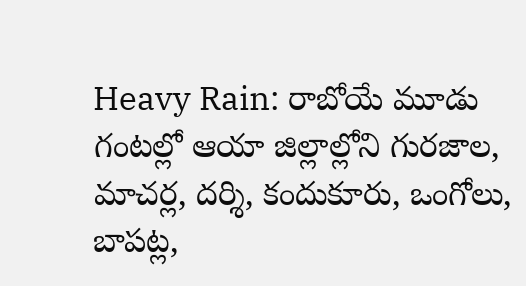Heavy Rain: రాబోయే మూడు గంటల్లో ఆయా జిల్లాల్లోని గురజాల, మాచర్ల, దర్శి, కందుకూరు, ఒంగోలు, బాపట్ల,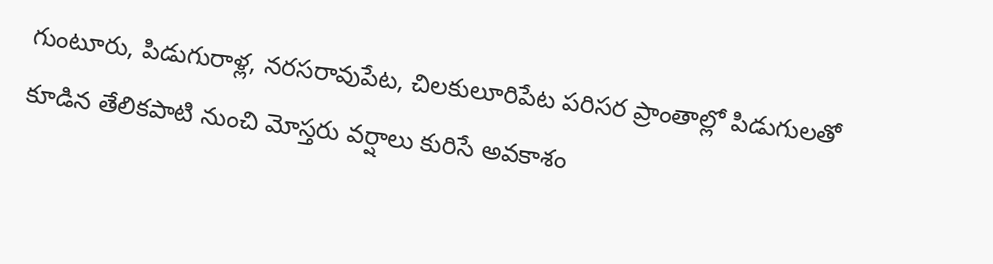గుంటూరు, పిడుగురాళ్ల, నరసరావుపేట, చిలకులూరిపేట పరిసర ప్రాంతాల్లో పిడుగులతో కూడిన తేలికపాటి నుంచి మోస్తరు వర్షాలు కురిసే అవకాశం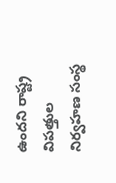ఉందని రాష్ట్ర విపత్తుల నిర్వహణ సంస్థ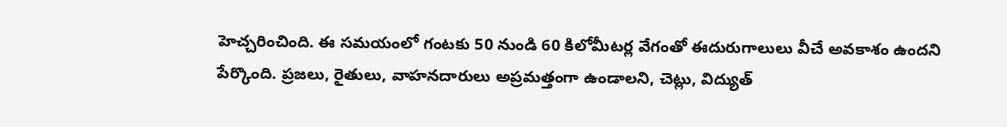హెచ్చరించింది. ఈ సమయంలో గంటకు 50 నుండి 60 కిలోమీటర్ల వేగంతో ఈదురుగాలులు వీచే అవకాశం ఉందని పేర్కొంది. ప్రజలు, రైతులు, వాహనదారులు అప్రమత్తంగా ఉండాలని, చెట్లు, విద్యుత్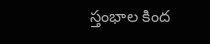స్తంభాల కింద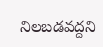నిలబడవద్దని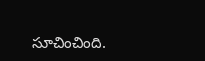సూచించింది.